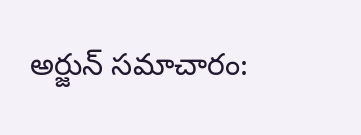అర్జున్ సమాచారం: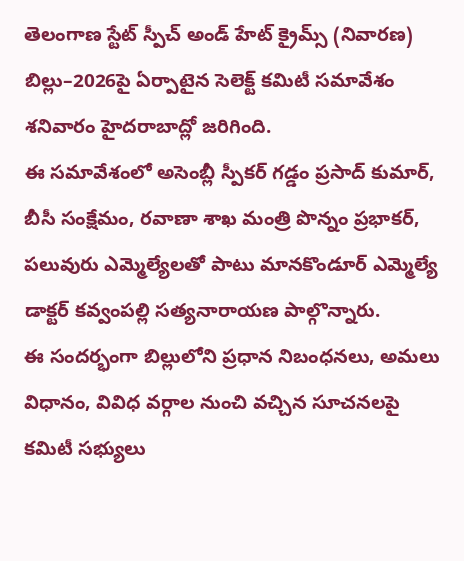తెలంగాణ స్టేట్ స్పీచ్ అండ్ హేట్ క్రైమ్స్ (నివారణ) బిల్లు–2026పై ఏర్పాటైన సెలెక్ట్ కమిటీ సమావేశం శనివారం హైదరాబాద్లో జరిగింది.
ఈ సమావేశంలో అసెంబ్లీ స్పీకర్ గడ్డం ప్రసాద్ కుమార్, బీసీ సంక్షేమం, రవాణా శాఖ మంత్రి పొన్నం ప్రభాకర్, పలువురు ఎమ్మెల్యేలతో పాటు మానకొండూర్ ఎమ్మెల్యే డాక్టర్ కవ్వంపల్లి సత్యనారాయణ పాల్గొన్నారు.
ఈ సందర్భంగా బిల్లులోని ప్రధాన నిబంధనలు, అమలు విధానం, వివిధ వర్గాల నుంచి వచ్చిన సూచనలపై కమిటీ సభ్యులు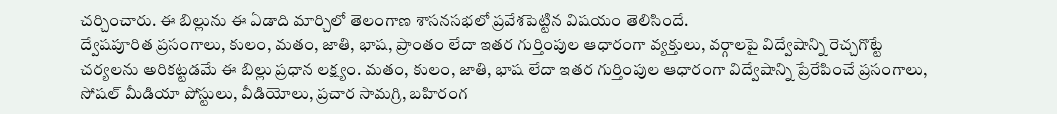చర్చించారు. ఈ బిల్లును ఈ ఏడాది మార్చిలో తెలంగాణ శాసనసభలో ప్రవేశపెట్టిన విషయం తెలిసిందే.
ద్వేషపూరిత ప్రసంగాలు, కులం, మతం, జాతి, భాష, ప్రాంతం లేదా ఇతర గుర్తింపుల ఆధారంగా వ్యక్తులు, వర్గాలపై విద్వేషాన్ని రెచ్చగొట్టే చర్యలను అరికట్టడమే ఈ బిల్లు ప్రధాన లక్ష్యం. మతం, కులం, జాతి, భాష లేదా ఇతర గుర్తింపుల ఆధారంగా విద్వేషాన్ని ప్రేరేపించే ప్రసంగాలు, సోషల్ మీడియా పోస్టులు, వీడియోలు, ప్రచార సామగ్రి, బహిరంగ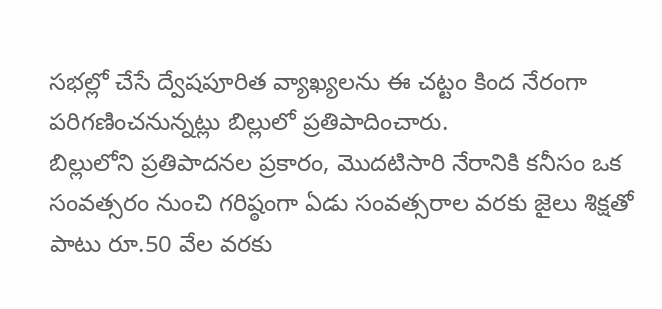సభల్లో చేసే ద్వేషపూరిత వ్యాఖ్యలను ఈ చట్టం కింద నేరంగా పరిగణించనున్నట్లు బిల్లులో ప్రతిపాదించారు.
బిల్లులోని ప్రతిపాదనల ప్రకారం, మొదటిసారి నేరానికి కనీసం ఒక సంవత్సరం నుంచి గరిష్ఠంగా ఏడు సంవత్సరాల వరకు జైలు శిక్షతో పాటు రూ.50 వేల వరకు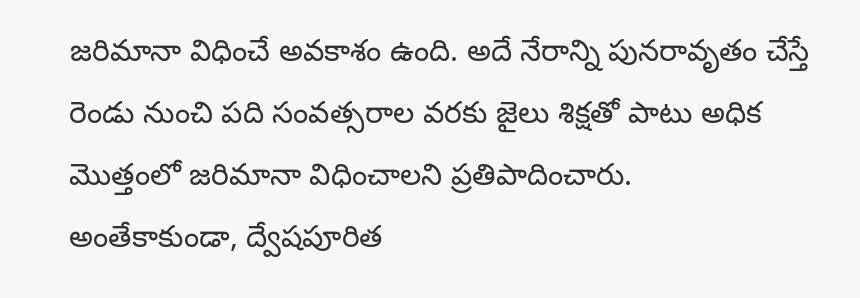జరిమానా విధించే అవకాశం ఉంది. అదే నేరాన్ని పునరావృతం చేస్తే రెండు నుంచి పది సంవత్సరాల వరకు జైలు శిక్షతో పాటు అధిక మొత్తంలో జరిమానా విధించాలని ప్రతిపాదించారు.
అంతేకాకుండా, ద్వేషపూరిత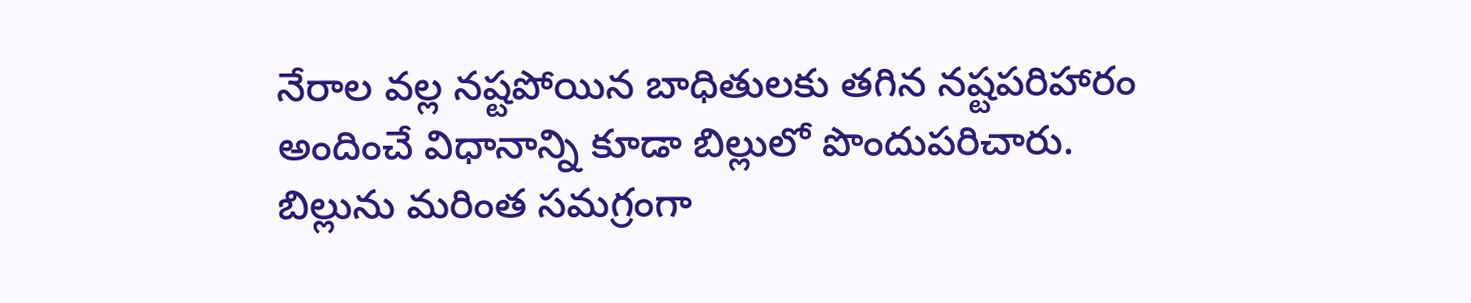నేరాల వల్ల నష్టపోయిన బాధితులకు తగిన నష్టపరిహారం అందించే విధానాన్ని కూడా బిల్లులో పొందుపరిచారు. బిల్లును మరింత సమగ్రంగా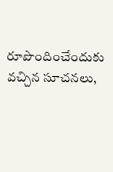రూపొందించేందుకు వచ్చిన సూచనలు,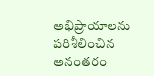అభిప్రాయాలను పరిశీలించిన అనంతరం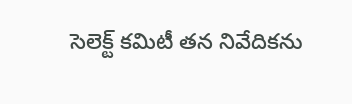సెలెక్ట్ కమిటీ తన నివేదికను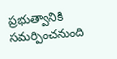ప్రభుత్వానికి సమర్పించనుంది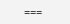===